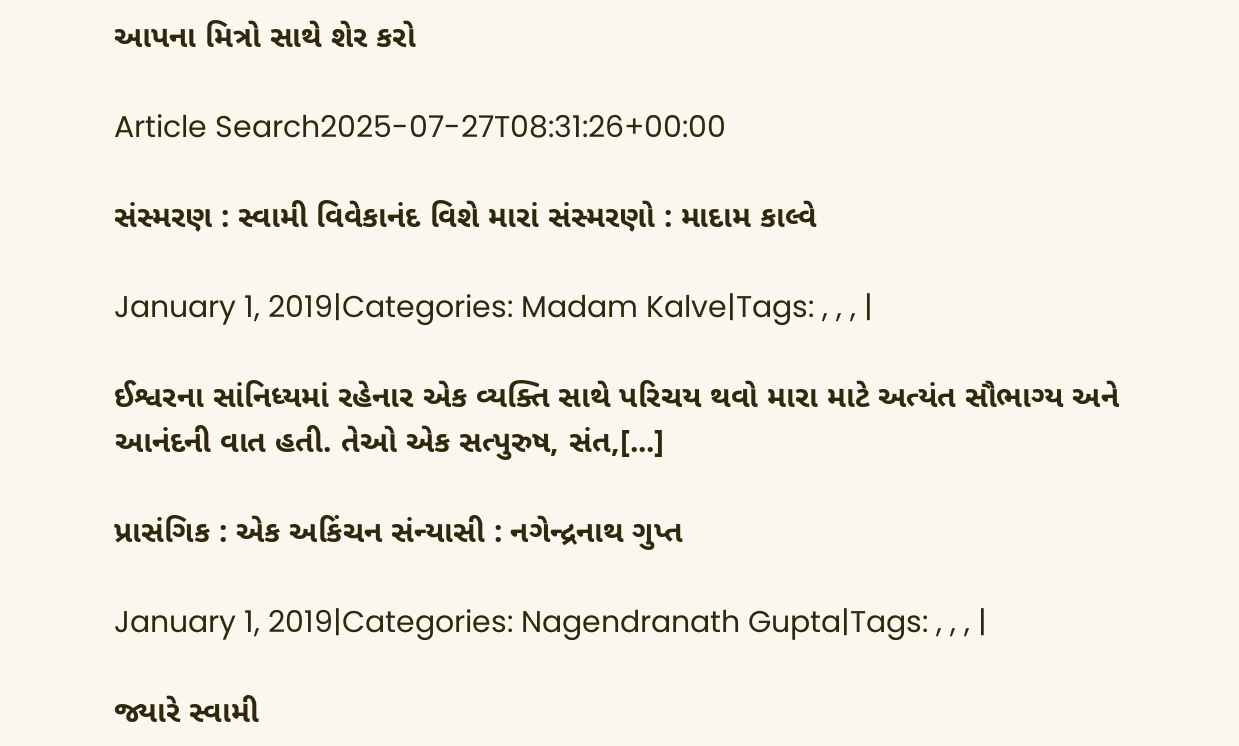આપના મિત્રો સાથે શેર કરો

Article Search2025-07-27T08:31:26+00:00

સંસ્મરણ : સ્વામી વિવેકાનંદ વિશે મારાં સંસ્મરણો : માદામ કાલ્વે

January 1, 2019|Categories: Madam Kalve|Tags: , , , |

ઈશ્વરના સાંનિધ્યમાં રહેનાર એક વ્યક્તિ સાથે પરિચય થવો મારા માટે અત્યંત સૌભાગ્ય અને આનંદની વાત હતી. તેઓ એક સત્પુરુષ, સંત,[...]

પ્રાસંગિક : એક અકિંચન સંન્યાસી : નગેન્દ્રનાથ ગુપ્ત

January 1, 2019|Categories: Nagendranath Gupta|Tags: , , , |

જ્યારે સ્વામી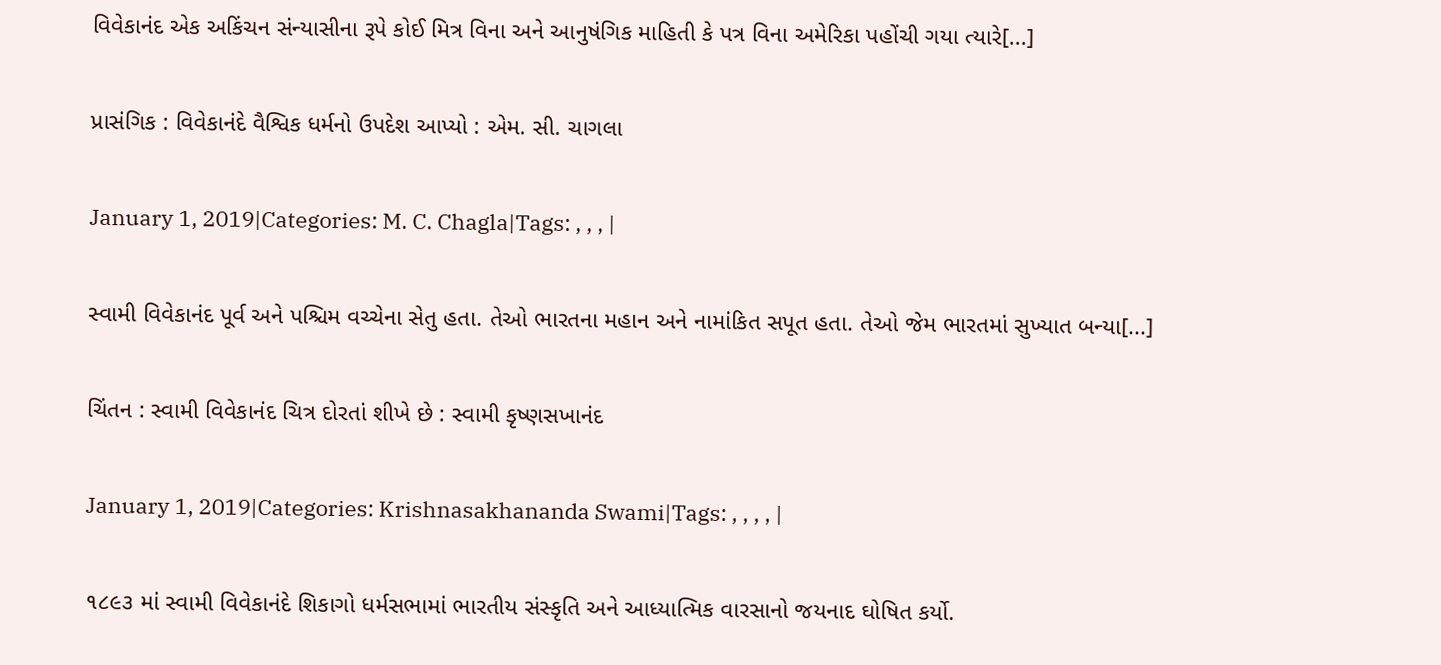વિવેકાનંદ એક અકિંચન સંન્યાસીના રૂપે કોઈ મિત્ર વિના અને આનુષંગિક માહિતી કે પત્ર વિના અમેરિકા પહોંચી ગયા ત્યારે[...]

પ્રાસંગિક : વિવેકાનંદે વૈશ્વિક ધર્મનો ઉપદેશ આપ્યો : એમ. સી. ચાગલા

January 1, 2019|Categories: M. C. Chagla|Tags: , , , |

સ્વામી વિવેકાનંદ પૂર્વ અને પશ્ચિમ વચ્ચેના સેતુ હતા. તેઓ ભારતના મહાન અને નામાંકિત સપૂત હતા. તેઓ જેમ ભારતમાં સુખ્યાત બન્યા[...]

ચિંતન : સ્વામી વિવેકાનંદ ચિત્ર દોરતાં શીખે છે : સ્વામી કૃષ્ણસખાનંદ

January 1, 2019|Categories: Krishnasakhananda Swami|Tags: , , , , |

૧૮૯૩ માં સ્વામી વિવેકાનંદે શિકાગો ધર્મસભામાં ભારતીય સંસ્કૃતિ અને આધ્યાત્મિક વારસાનો જયનાદ ઘોષિત કર્યો.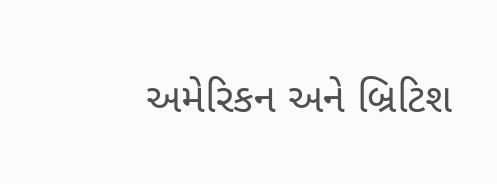અમેરિકન અને બ્રિટિશ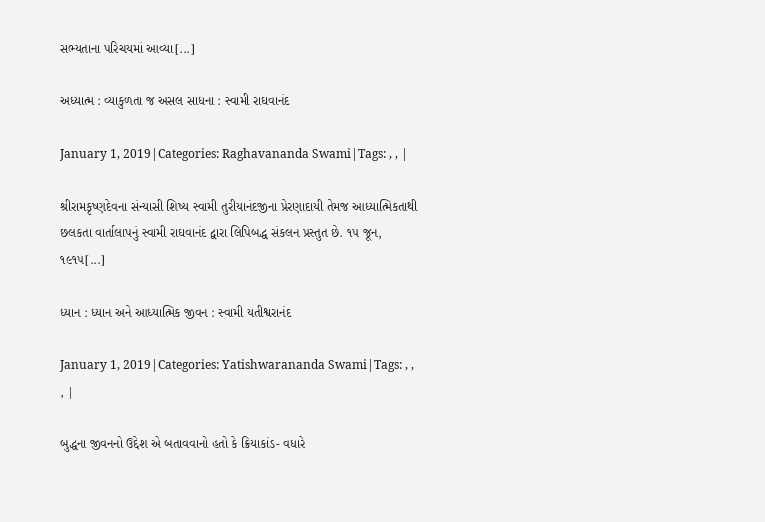સભ્યતાના પરિચયમાં આવ્યા[...]

અધ્યાત્મ : વ્યાકુળતા જ અસલ સાધના : સ્વામી રાઘવાનંદ

January 1, 2019|Categories: Raghavananda Swami|Tags: , , |

શ્રીરામકૃષ્ણદેવના સંન્યાસી શિષ્ય સ્વામી તુરીયાનંદજીના પ્રેરણાદાયી તેમજ આધ્યાત્મિકતાથી છલકતા વાર્તાલાપનું સ્વામી રાઘવાનંદ દ્વારા લિપિબદ્ધ સંકલન પ્રસ્તુત છે. ૧૫ જૂન, ૧૯૧૫[...]

ધ્યાન : ધ્યાન અને આધ્યાત્મિક જીવન : સ્વામી યતીશ્વરાનંદ

January 1, 2019|Categories: Yatishwarananda Swami|Tags: , , , |

બુદ્ધના જીવનનો ઉદ્દેશ એ બતાવવાનો હતો કે ક્રિયાકાંડ- વધારે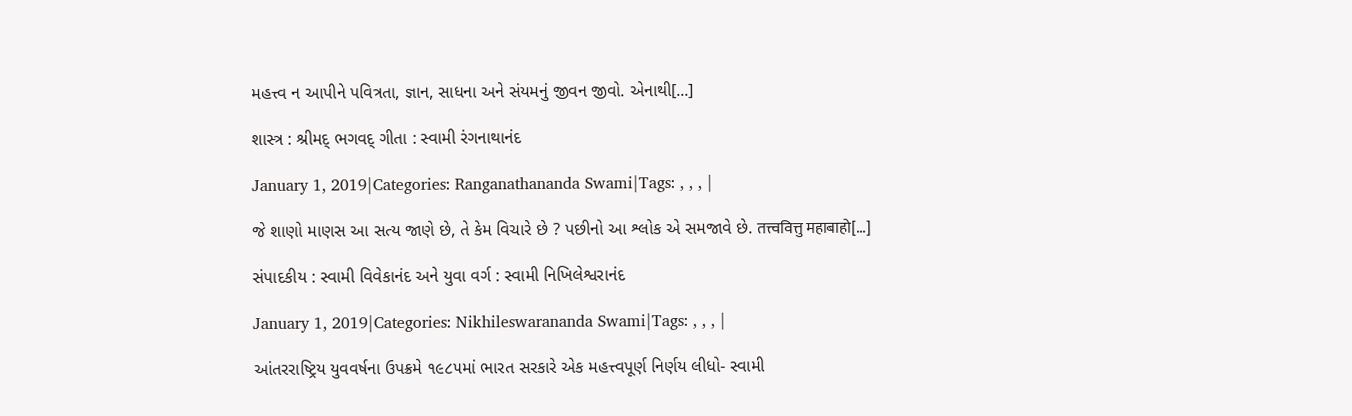મહત્ત્વ ન આપીને પવિત્રતા, જ્ઞાન, સાધના અને સંયમનું જીવન જીવો. એનાથી[...]

શાસ્ત્ર : શ્રીમદ્ ભગવદ્ ગીતા : સ્વામી રંગનાથાનંદ

January 1, 2019|Categories: Ranganathananda Swami|Tags: , , , |

જે શાણો માણસ આ સત્ય જાણે છે, તે કેમ વિચારે છે ? પછીનો આ શ્લોક એ સમજાવે છે. तत्त्ववित्तु महाबाहो[...]

સંપાદકીય : સ્વામી વિવેકાનંદ અને યુવા વર્ગ : સ્વામી નિખિલેશ્વરાનંદ

January 1, 2019|Categories: Nikhileswarananda Swami|Tags: , , , |

આંતરરાષ્ટ્રિય યુવવર્ષના ઉપક્રમે ૧૯૮૫માં ભારત સરકારે એક મહત્ત્વપૂર્ણ નિર્ણય લીધો- સ્વામી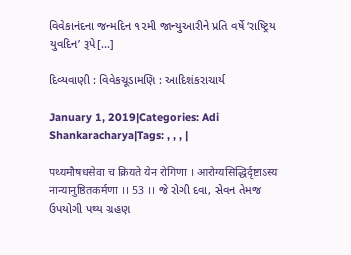વિવેકાનંદના જન્મદિન ૧૨મી જાન્યુઆરીને પ્રતિ વર્ષે ‘રાષ્ટ્રિય યુવદિન’ રૂપે[...]

દિવ્યવાણી : વિવેકચૂડામણિ : આદિશંકરાચાર્ય

January 1, 2019|Categories: Adi Shankaracharya|Tags: , , , |

पथ्यमौषधसेवा च क्रियते येन रोगिणा । आरोग्यसिद्धिर्दृष्टाऽस्य नान्यानुष्ठितकर्मणा ।। 53 ।। જે રોગી દવા, સેવન તેમજ ઉપયોગી પથ્ય ગ્રહણ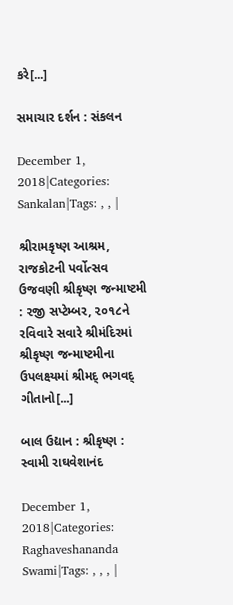કરે[...]

સમાચાર દર્શન : સંકલન

December 1, 2018|Categories: Sankalan|Tags: , , |

શ્રીરામકૃષ્ણ આશ્રમ, રાજકોટની પર્વોત્સવ ઉજવણી શ્રીકૃષ્ણ જન્માષ્ટમી : ૨જી સપ્ટેમ્બર, ૨૦૧૮ને રવિવારે સવારે શ્રીમંદિરમાં શ્રીકૃષ્ણ જન્માષ્ટમીના ઉપલક્ષ્યમાં શ્રીમદ્ ભગવદ્ ગીતાનો[...]

બાલ ઉદ્યાન : શ્રીકૃષ્ણ : સ્વામી રાઘવેશાનંદ

December 1, 2018|Categories: Raghaveshananda Swami|Tags: , , , |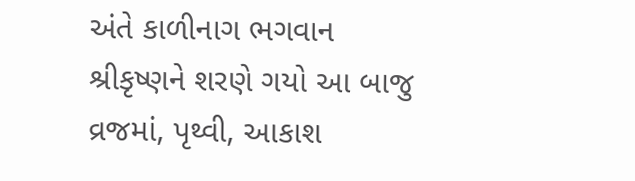અંતે કાળીનાગ ભગવાન શ્રીકૃષ્ણને શરણે ગયો આ બાજુ વ્રજમાં, પૃથ્વી, આકાશ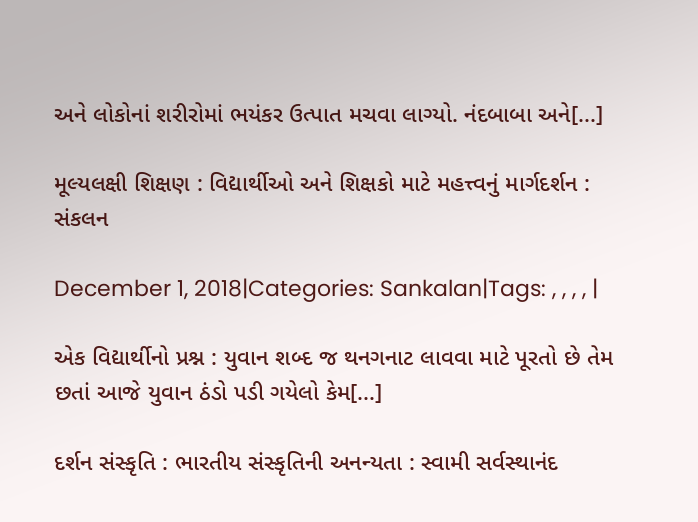અને લોકોનાં શરીરોમાં ભયંકર ઉત્પાત મચવા લાગ્યો. નંદબાબા અને[...]

મૂલ્યલક્ષી શિક્ષણ : વિદ્યાર્થીઓ અને શિક્ષકો માટે મહત્ત્વનું માર્ગદર્શન : સંકલન

December 1, 2018|Categories: Sankalan|Tags: , , , , |

એક વિદ્યાર્થીનો પ્રશ્ન : યુવાન શબ્દ જ થનગનાટ લાવવા માટે પૂરતો છે તેમ છતાં આજે યુવાન ઠંડો પડી ગયેલો કેમ[...]

દર્શન સંસ્કૃતિ : ભારતીય સંસ્કૃતિની અનન્યતા : સ્વામી સર્વસ્થાનંદ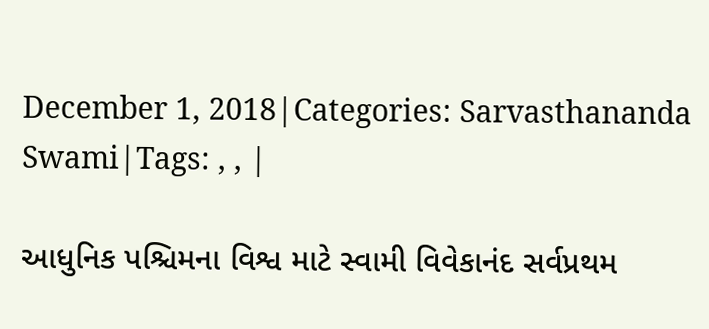December 1, 2018|Categories: Sarvasthananda Swami|Tags: , , |

આધુનિક પશ્ચિમના વિશ્વ માટે સ્વામી વિવેકાનંદ સર્વપ્રથમ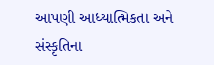આપણી આધ્યાત્મિકતા અને સંસ્કૃતિના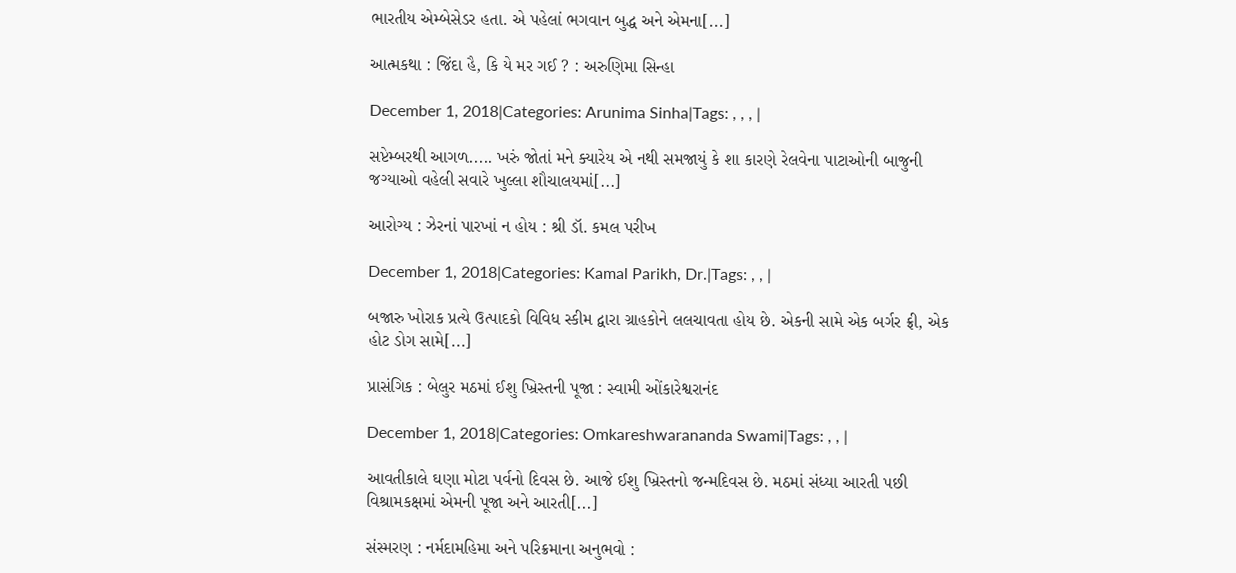ભારતીય એમ્બેસેડર હતા. એ પહેલાં ભગવાન બુદ્ધ અને એમના[...]

આત્મકથા : જિંદા હૈ, કિ યે મર ગઈ ? : અરુણિમા સિન્હા

December 1, 2018|Categories: Arunima Sinha|Tags: , , , |

સપ્ટેમ્બરથી આગળ..... ખરું જોતાં મને ક્યારેય એ નથી સમજાયું કે શા કારણે રેલવેના પાટાઓની બાજુની જગ્યાઓ વહેલી સવારે ખુલ્લા શૌચાલયમાં[...]

આરોગ્ય : ઝેરનાં પારખાં ન હોય : શ્રી ડૉ. કમલ પરીખ

December 1, 2018|Categories: Kamal Parikh, Dr.|Tags: , , |

બજારુ ખોરાક પ્રત્યે ઉત્પાદકો વિવિધ સ્કીમ દ્વારા ગ્રાહકોને લલચાવતા હોય છે. એકની સામે એક બર્ગર ફ્રી, એક હોટ ડોગ સામે[...]

પ્રાસંગિક : બેલુર મઠમાં ઈશુ ખ્રિસ્તની પૂજા : સ્વામી ઓંકારેશ્વરાનંદ

December 1, 2018|Categories: Omkareshwarananda Swami|Tags: , , |

આવતીકાલે ઘણા મોટા પર્વનો દિવસ છે. આજે ઈશુ ખ્રિસ્તનો જન્મદિવસ છે. મઠમાં સંધ્યા આરતી પછી વિશ્રામકક્ષમાં એમની પૂજા અને આરતી[...]

સંસ્મરણ : નર્મદામહિમા અને પરિક્રમાના અનુભવો :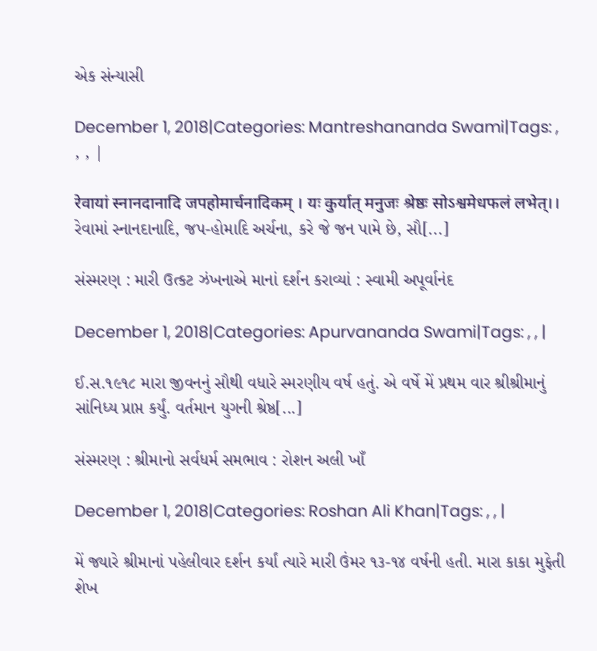એક સંન્યાસી

December 1, 2018|Categories: Mantreshananda Swami|Tags: , , , |

रेवायां स्नानदानादि जपहोमार्चनादिकम् । यः कुर्यात् मनुजः श्रेष्ठः सोऽश्वमेधफलं लभेत्।। રેવામાં સ્નાનદાનાદિ, જપ-હોમાદિ અર્ચના, કરે જે જન પામે છે, સૌ[...]

સંસ્મરણ : મારી ઉત્કટ ઝંખનાએ માનાં દર્શન કરાવ્યાં : સ્વામી અપૂર્વાનંદ

December 1, 2018|Categories: Apurvananda Swami|Tags: , , |

ઈ.સ.૧૯૧૮ મારા જીવનનું સૌથી વધારે સ્મરણીય વર્ષ હતું. એ વર્ષે મેં પ્રથમ વાર શ્રીશ્રીમાનું સાંનિધ્ય પ્રાપ્ત કર્યું. વર્તમાન યુગની શ્રેષ્ઠ[...]

સંસ્મરણ : શ્રીમાનો સર્વધર્મ સમભાવ : રોશન અલી ખાઁ

December 1, 2018|Categories: Roshan Ali Khan|Tags: , , |

મેં જ્યારે શ્રીમાનાં પહેલીવાર દર્શન કર્યાં ત્યારે મારી ઉંમર ૧૩-૧૪ વર્ષની હતી. મારા કાકા મુફેતી શેખ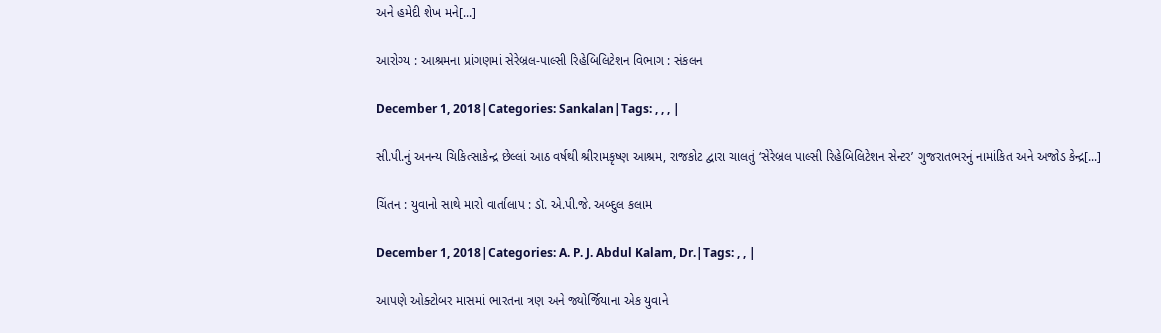અને હમેદી શેખ મને[...]

આરોગ્ય : આશ્રમના પ્રાંગણમાં સેરેબ્રલ-પાલ્સી રિહેબિલિટેશન વિભાગ : સંકલન

December 1, 2018|Categories: Sankalan|Tags: , , , |

સી.પી.નું અનન્ય ચિકિત્સાકેન્દ્ર છેલ્લાં આઠ વર્ષથી શ્રીરામકૃષ્ણ આશ્રમ, રાજકોટ દ્વારા ચાલતું ‘સેરેબ્રલ પાલ્સી રિહેબિલિટેશન સેન્ટર’ ગુજરાતભરનું નામાંકિત અને અજોડ કેન્દ્ર[...]

ચિંતન : યુવાનો સાથે મારો વાર્તાલાપ : ડૉ. એ.પી.જે. અબ્દુલ કલામ

December 1, 2018|Categories: A. P. J. Abdul Kalam, Dr.|Tags: , , |

આપણે ઓક્ટોબર માસમાં ભારતના ત્રણ અને જ્યોર્જિયાના એક યુવાને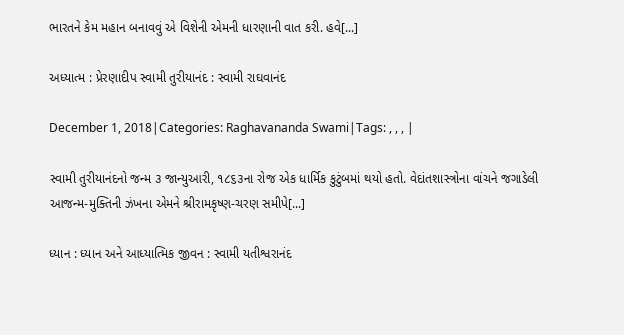ભારતને કેમ મહાન બનાવવું એ વિશેની એમની ધારણાની વાત કરી. હવે[...]

અધ્યાત્મ : પ્રેરણાદીપ સ્વામી તુરીયાનંદ : સ્વામી રાઘવાનંદ

December 1, 2018|Categories: Raghavananda Swami|Tags: , , , |

સ્વામી તુરીયાનંદનો જન્મ ૩ જાન્યુઆરી, ૧૮૬૩ના રોજ એક ધાર્મિક કુટુંબમાં થયો હતો. વેદાંતશાસ્ત્રોના વાંચને જગાડેલી આજન્મ-મુક્તિની ઝંખના એમને શ્રીરામકૃષ્ણ-ચરણ સમીપે[...]

ધ્યાન : ધ્યાન અને આધ્યાત્મિક જીવન : સ્વામી યતીશ્વરાનંદ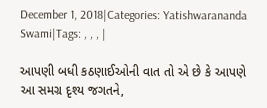December 1, 2018|Categories: Yatishwarananda Swami|Tags: , , , |

આપણી બધી કઠણાઈઓની વાત તો એ છે કે આપણે આ સમગ્ર દૃશ્ય જગતને,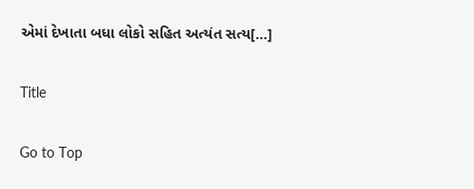એમાં દેખાતા બધા લોકો સહિત અત્યંત સત્ય[...]

Title

Go to Top